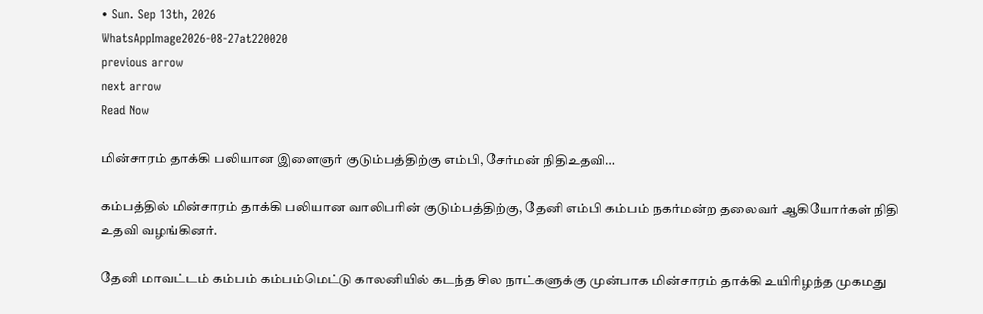• Sun. Sep 13th, 2026
WhatsAppImage2026-08-27at220020
previous arrow
next arrow
Read Now

மின்சாரம் தாக்கி பலியான இளைஞர் குடும்பத்திற்கு எம்பி, சேர்மன் நிதிஉதவி…

கம்பத்தில் மின்சாரம் தாக்கி பலியான வாலிபரின் குடும்பத்திற்கு, தேனி எம்பி கம்பம் நகர்மன்ற தலைவர் ஆகியோர்கள் நிதி உதவி வழங்கினர்.

தேனி மாவட்டம் கம்பம் கம்பம்மெட்டு காலனியில் கடந்த சில நாட்களுக்கு முன்பாக மின்சாரம் தாக்கி உயிரிழந்த முகமது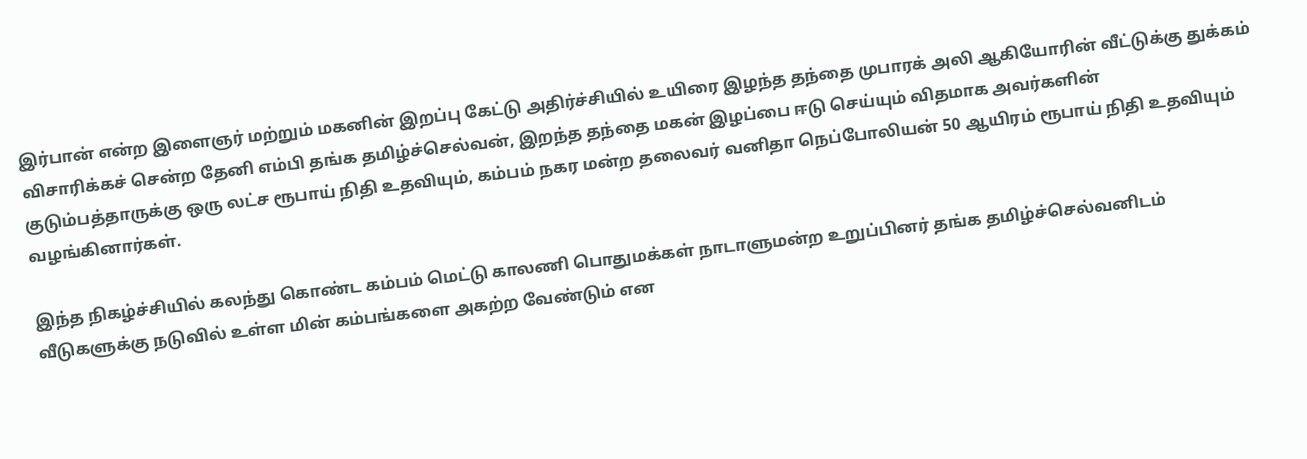இர்பான் என்ற இளைஞர் மற்றும் மகனின் இறப்பு கேட்டு அதிர்ச்சியில் உயிரை இழந்த தந்தை முபாரக் அலி ஆகியோரின் வீட்டுக்கு துக்கம் விசாரிக்கச் சென்ற தேனி எம்பி தங்க தமிழ்ச்செல்வன், இறந்த தந்தை மகன் இழப்பை ஈடு செய்யும் விதமாக அவர்களின் குடும்பத்தாருக்கு ஒரு லட்ச ரூபாய் நிதி உதவியும், கம்பம் நகர மன்ற தலைவர் வனிதா நெப்போலியன் 50 ஆயிரம் ரூபாய் நிதி உதவியும் வழங்கினார்கள்.

இந்த நிகழ்ச்சியில் கலந்து கொண்ட கம்பம் மெட்டு காலணி பொதுமக்கள் நாடாளுமன்ற உறுப்பினர் தங்க தமிழ்ச்செல்வனிடம் வீடுகளுக்கு நடுவில் உள்ள மின் கம்பங்களை அகற்ற வேண்டும் என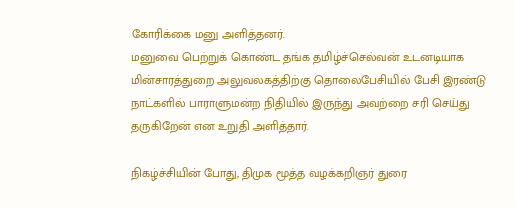கோரிக்கை மனு அளித்தனர்.
மனுவை பெற்றுக் கொண்ட தங்க தமிழ்ச்செல்வன் உடனடியாக மின்சாரத்துறை அலுவலகத்திற்கு தொலைபேசியில் பேசி இரண்டு நாட்களில் பாராளுமன்ற நிதியில் இருந்து அவற்றை சரி செய்து தருகிறேன் என உறுதி அளித்தார்.

நிகழ்ச்சியின் போது, திமுக மூத்த வழக்கறிஞர் துரை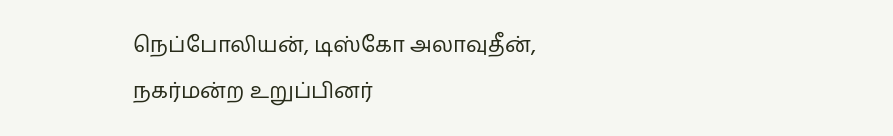நெப்போலியன், டிஸ்கோ அலாவுதீன், நகர்மன்ற உறுப்பினர்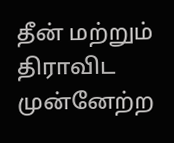தீன் மற்றும் திராவிட முன்னேற்ற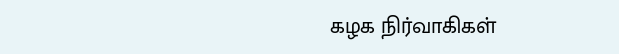கழக நிர்வாகிகள்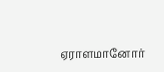ஏராளமானோர்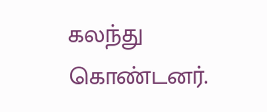கலந்து கொண்டனர்.